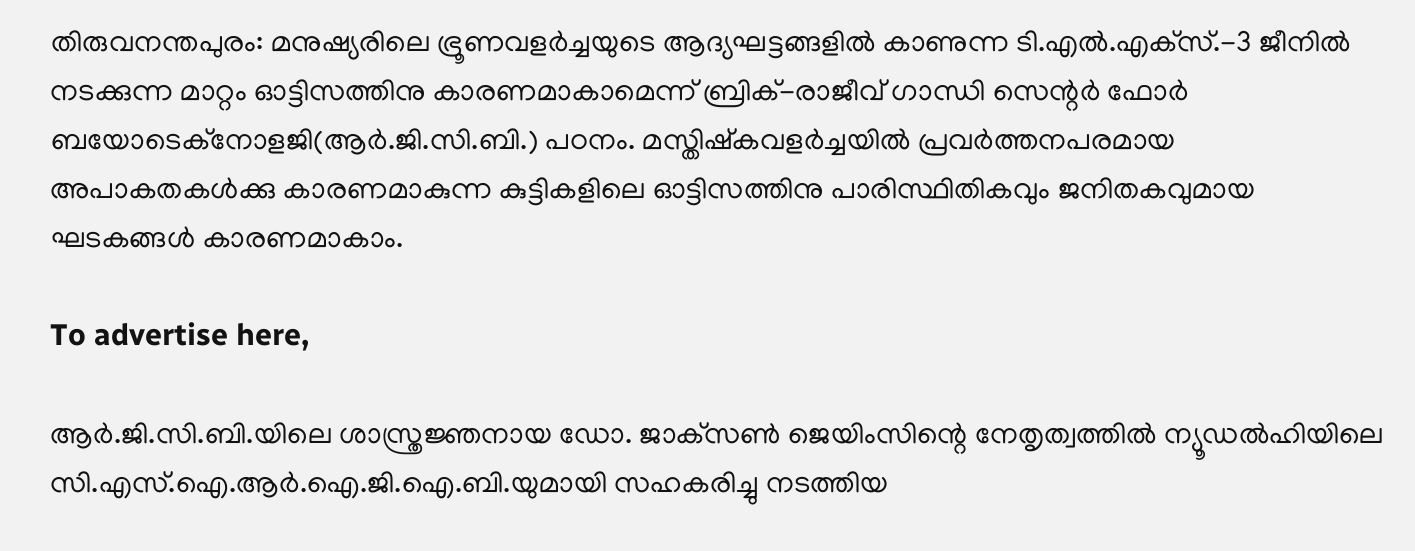തിരുവനന്തപുരം: മനുഷ്യരിലെ ഭ്രൂണവളർച്ചയുടെ ആദ്യഘട്ടങ്ങളിൽ കാണുന്ന ടി.എൽ.എക്‌സ്.-3 ജീനിൽ നടക്കുന്ന മാറ്റം ഓട്ടിസത്തിനു കാരണമാകാമെന്ന് ബ്രിക്-രാജീവ് ഗാന്ധി സെന്റർ ഫോർ ബയോടെക്‌നോളജി(ആർ.ജി.സി.ബി.) പഠനം. മസ്തിഷ്‌കവളർച്ചയിൽ പ്രവർത്തനപരമായ അപാകതകൾക്കു കാരണമാകുന്ന കുട്ടികളിലെ ഓട്ടിസത്തിനു പാരിസ്ഥിതികവും ജനിതകവുമായ ഘടകങ്ങൾ കാരണമാകാം.

To advertise here,

ആർ.ജി.സി.ബി.യിലെ ശാസ്ത്രജ്ഞനായ ഡോ. ജാക്‌സൺ ജെയിംസിന്റെ നേതൃത്വത്തിൽ ന്യൂഡൽഹിയിലെ സി.എസ്‌.ഐ.ആർ.ഐ.ജി.ഐ.ബി.യുമായി സഹകരിച്ചു നടത്തിയ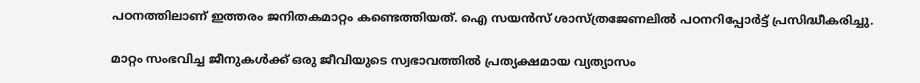പഠനത്തിലാണ് ഇത്തരം ജനിതകമാറ്റം കണ്ടെത്തിയത്. ഐ സയൻസ് ശാസ്ത്രജേണലിൽ പഠനറിപ്പോർട്ട് പ്രസിദ്ധീകരിച്ചു.

മാറ്റം സംഭവിച്ച ജീനുകൾക്ക് ഒരു ജീവിയുടെ സ്വഭാവത്തിൽ പ്രത്യക്ഷമായ വ്യത്യാസം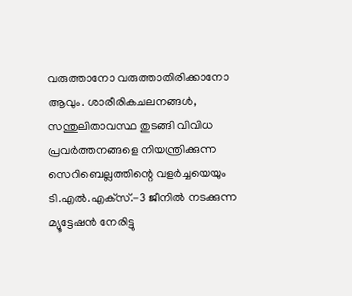വരുത്താനോ വരുത്താതിരിക്കാനോ ആവും. ശാരീരികചലനങ്ങൾ, സന്തുലിതാവസ്ഥ തുടങ്ങി വിവിധ പ്രവർത്തനങ്ങളെ നിയന്ത്രിക്കുന്ന സെറിബെല്ലത്തിന്റെ വളർച്ചയെയും ടി.എൽ.എക്‌സ്.-3 ജീനിൽ നടക്കുന്ന മ്യൂട്ടേഷൻ നേരിട്ടു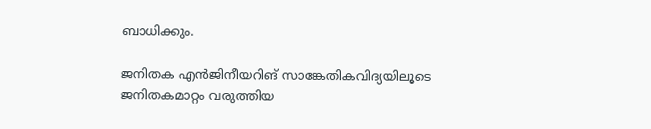ബാധിക്കും.

ജനിതക എൻജിനീയറിങ് സാങ്കേതികവിദ്യയിലൂടെ ജനിതകമാറ്റം വരുത്തിയ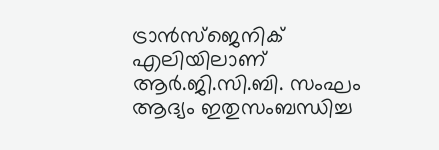ട്രാൻസ്‌ജെനിക് എലിയിലാണ് ആർ.ജി.സി.ബി. സംഘം ആദ്യം ഇതുസംബന്ധിച്ച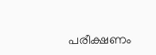പരീക്ഷണം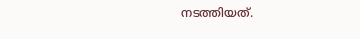നടത്തിയത്.